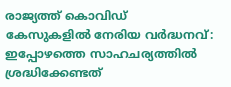രാജ്യത്ത് കൊവിഡ് കേസുകളില്‍ നേരിയ വര്‍ദ്ധനവ്: ഇപ്പോഴത്തെ സാഹചര്യത്തില്‍ ശ്രദ്ധിക്കേണ്ടത്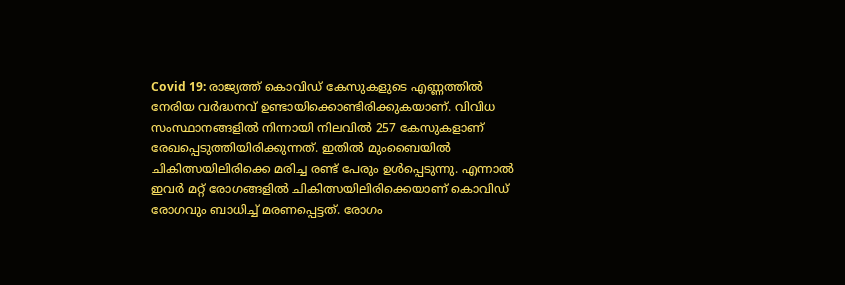Covid 19: രാജ്യത്ത് കൊവിഡ് കേസുകളുടെ എണ്ണത്തില്‍ നേരിയ വര്‍ദ്ധനവ് ഉണ്ടായിക്കൊണ്ടിരിക്കുകയാണ്. വിവിധ സംസ്ഥാനങ്ങളില്‍ നിന്നായി നിലവില്‍ 257 കേസുകളാണ് രേഖപ്പെടുത്തിയിരിക്കുന്നത്. ഇതില്‍ മുംബൈയില്‍ ചികിത്സയിലിരിക്കെ മരിച്ച രണ്ട് പേരും ഉള്‍പ്പെടുന്നു. എന്നാല്‍ ഇവര്‍ മറ്റ് രോഗങ്ങളില്‍ ചികിത്സയിലിരിക്കെയാണ് കൊവിഡ് രോഗവും ബാധിച്ച് മരണപ്പെട്ടത്. രോഗം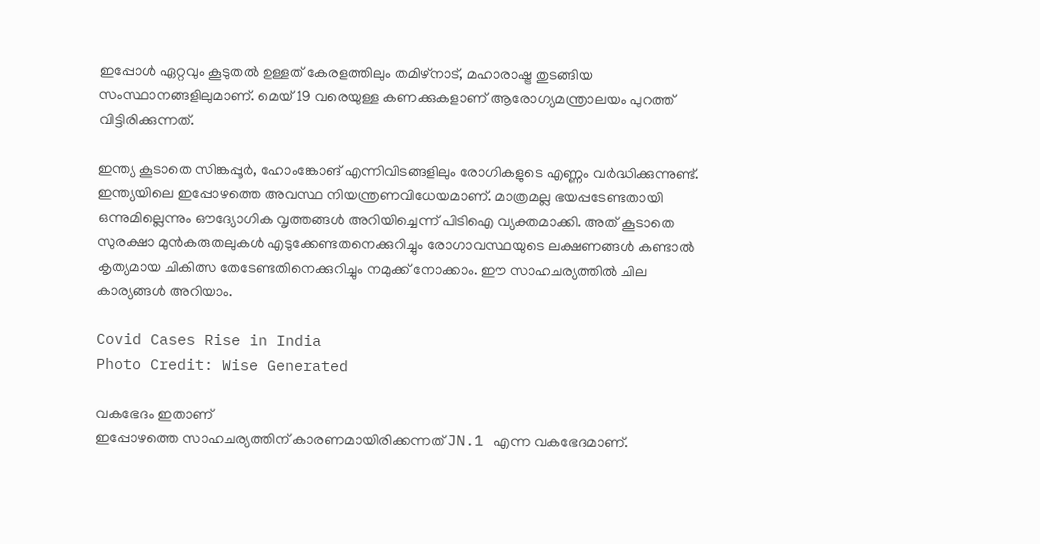ഇപ്പോള്‍ ഏറ്റവും കൂടുതല്‍ ഉള്ളത് കേരളത്തിലും തമിഴ്‌നാട്, മഹാരാഷ്ട്ര തുടങ്ങിയ സംസ്ഥാനങ്ങളിലുമാണ്. മെയ് 19 വരെയുള്ള കണക്കുകളാണ് ആരോഗ്യമന്ത്രാലയം പുറത്ത് വിട്ടിരിക്കുന്നത്.

ഇന്ത്യ കൂടാതെ സിങ്കപ്പൂര്‍, ഹോംങ്കോങ് എന്നിവിടങ്ങളിലും രോഗികളുടെ എണ്ണം വര്‍ദ്ധിക്കുന്നുണ്ട്. ഇന്ത്യയിലെ ഇപ്പോഴത്തെ അവസ്ഥ നിയന്ത്രണവിധേയമാണ്. മാത്രമല്ല ഭയപ്പടേണ്ടതായി ഒന്നുമില്ലെന്നും ഔദ്യോഗിക വൃത്തങ്ങള്‍ അറിയിച്ചെന്ന് പിടിഐ വ്യക്തമാക്കി. അത് കൂടാതെ സുരക്ഷാ മുന്‍കരുതലുകള്‍ എടുക്കേണ്ടതനെക്കുറിച്ചും രോഗാവസ്ഥയുടെ ലക്ഷണങ്ങള്‍ കണ്ടാല്‍ കൃത്യമായ ചികിത്സ തേടേണ്ടതിനെക്കുറിച്ചും നമുക്ക് നോക്കാം. ഈ സാഹചര്യത്തില്‍ ചില കാര്യങ്ങള്‍ അറിയാം.

Covid Cases Rise in India
Photo Credit: Wise Generated

വകഭേദം ഇതാണ്
ഇപ്പോഴത്തെ സാഹചര്യത്തിന് കാരണമായിരിക്കന്നത് JN.1 എന്ന വകഭേദമാണ്.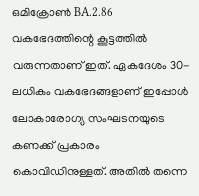ഒമിക്രോണ്‍ BA.2.86 വകഭേദത്തിന്റെ കൂട്ടത്തില്‍ വരുന്നതാണ് ഇത്. ഏകദേശം 30-ലധികം വകഭേദങ്ങളാണ് ഇപ്പോള്‍ ലോകാരോഗ്യ സംഘടനയുടെ കണക്ക് പ്രകാരം കൊവിഡിനുള്ളത്. അതില്‍ തന്നെ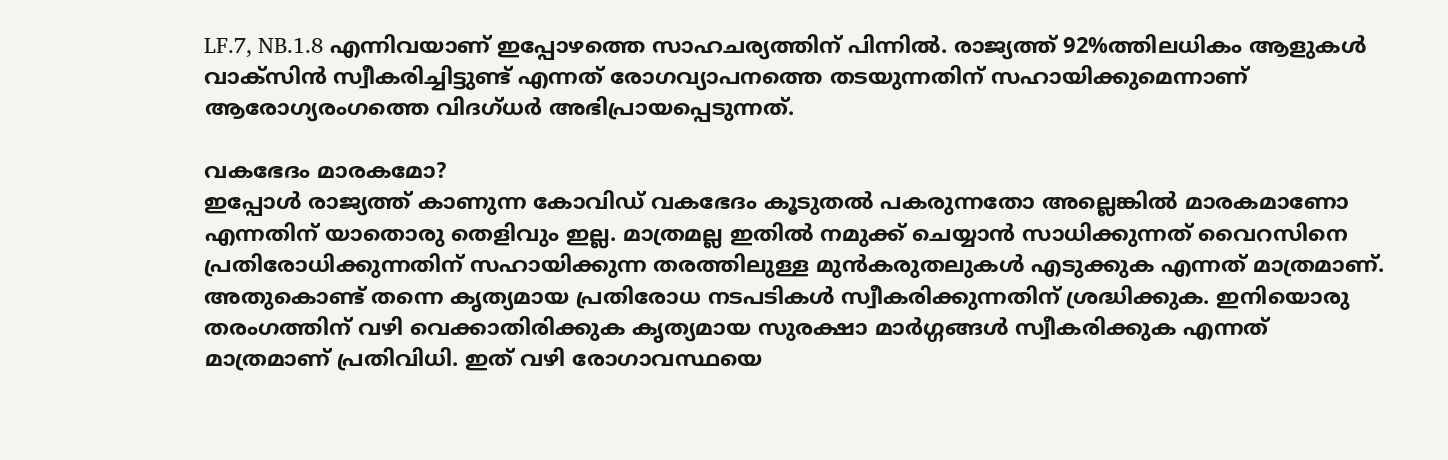LF.7, NB.1.8 എന്നിവയാണ് ഇപ്പോഴത്തെ സാഹചര്യത്തിന് പിന്നില്‍. രാജ്യത്ത് 92%ത്തിലധികം ആളുകള്‍ വാക്‌സിന്‍ സ്വീകരിച്ചിട്ടുണ്ട് എന്നത് രോഗവ്യാപനത്തെ തടയുന്നതിന് സഹായിക്കുമെന്നാണ് ആരോഗ്യരംഗത്തെ വിദഗ്ധര്‍ അഭിപ്രായപ്പെടുന്നത്.

വകഭേദം മാരകമോ?
ഇപ്പോള്‍ രാജ്യത്ത് കാണുന്ന കോവിഡ് വകഭേദം കൂടുതല്‍ പകരുന്നതോ അല്ലെങ്കില്‍ മാരകമാണോ എന്നതിന് യാതൊരു തെളിവും ഇല്ല. മാത്രമല്ല ഇതില്‍ നമുക്ക് ചെയ്യാന്‍ സാധിക്കുന്നത് വൈറസിനെ പ്രതിരോധിക്കുന്നതിന് സഹായിക്കുന്ന തരത്തിലുള്ള മുന്‍കരുതലുകള്‍ എടുക്കുക എന്നത് മാത്രമാണ്. അതുകൊണ്ട് തന്നെ കൃത്യമായ പ്രതിരോധ നടപടികള്‍ സ്വീകരിക്കുന്നതിന് ശ്രദ്ധിക്കുക. ഇനിയൊരു തരംഗത്തിന് വഴി വെക്കാതിരിക്കുക കൃത്യമായ സുരക്ഷാ മാര്‍ഗ്ഗങ്ങള്‍ സ്വീകരിക്കുക എന്നത് മാത്രമാണ് പ്രതിവിധി. ഇത് വഴി രോഗാവസ്ഥയെ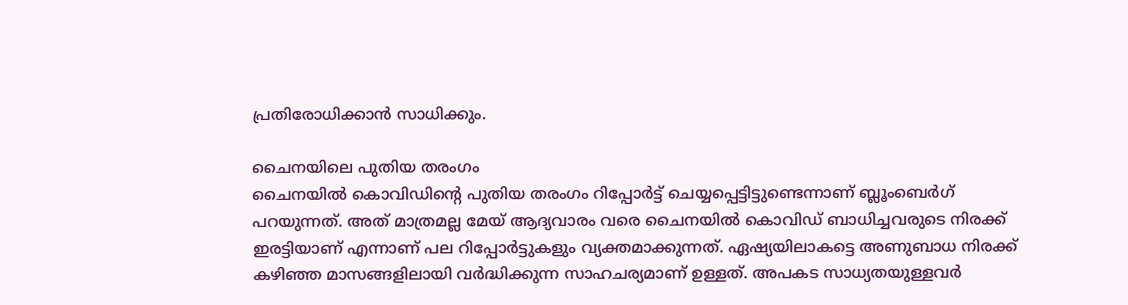പ്രതിരോധിക്കാന്‍ സാധിക്കും.

ചൈനയിലെ പുതിയ തരംഗം
ചൈനയില്‍ കൊവിഡിന്റെ പുതിയ തരംഗം റിപ്പോര്‍ട്ട് ചെയ്യപ്പെട്ടിട്ടുണ്ടെന്നാണ് ബ്ലൂംബെര്‍ഗ് പറയുന്നത്. അത് മാത്രമല്ല മേയ് ആദ്യവാരം വരെ ചൈനയില്‍ കൊവിഡ് ബാധിച്ചവരുടെ നിരക്ക് ഇരട്ടിയാണ് എന്നാണ് പല റിപ്പോര്‍ട്ടുകളും വ്യക്തമാക്കുന്നത്. ഏഷ്യയിലാകട്ടെ അണുബാധ നിരക്ക് കഴിഞ്ഞ മാസങ്ങളിലായി വര്‍ദ്ധിക്കുന്ന സാഹചര്യമാണ് ഉള്ളത്. അപകട സാധ്യതയുള്ളവര്‍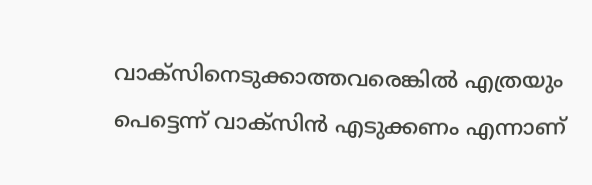വാക്‌സിനെടുക്കാത്തവരെങ്കില്‍ എത്രയും പെട്ടെന്ന് വാക്‌സിന്‍ എടുക്കണം എന്നാണ്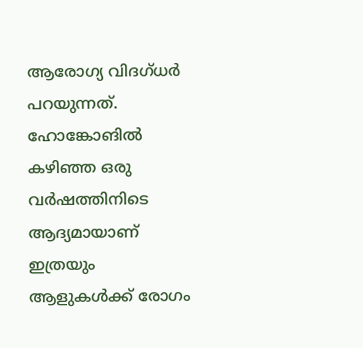ആരോഗ്യ വിദഗ്ധര്‍ പറയുന്നത്. ഹോങ്കോങില്‍ കഴിഞ്ഞ ഒരു വര്‍ഷത്തിനിടെ ആദ്യമായാണ് ഇത്രയും ആളുകള്‍ക്ക് രോഗം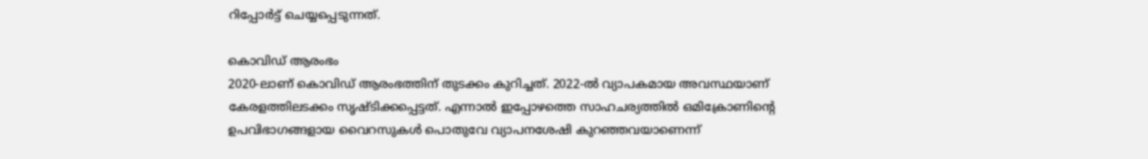റിപ്പോര്‍ട്ട് ചെയ്യപ്പെടുന്നത്.

കൊവിഡ് ആരംഭം
2020-ലാണ് കൊവിഡ് ആരംഭത്തിന് തുടക്കം കുറിച്ചത്. 2022-ല്‍ വ്യാപകമായ അവസ്ഥയാണ് കേരളത്തിലടക്കം സൃഷ്ടിക്കപ്പെട്ടത്. എന്നാല്‍ ഇപ്പോഴത്തെ സാഹചര്യത്തില്‍ ഒമിക്രോണിന്റെ ഉപവിഭാഗങ്ങളായ വൈറസുകള്‍ പൊതുവേ വ്യാപനശേഷി കുറഞ്ഞവയാണെന്ന്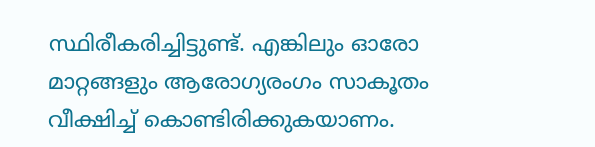സ്ഥിരീകരിച്ചിട്ടുണ്ട്. എങ്കിലും ഓരോ മാറ്റങ്ങളും ആരോഗ്യരംഗം സാകൂതം വീക്ഷിച്ച് കൊണ്ടിരിക്കുകയാണം.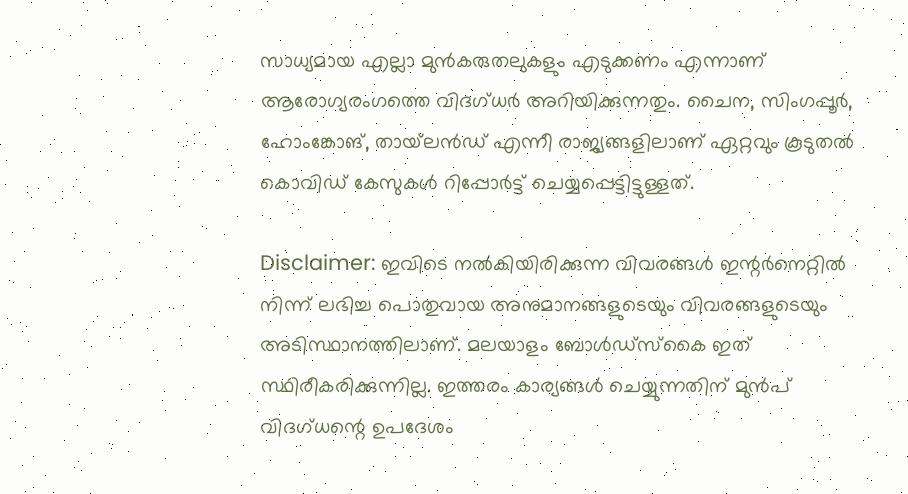സാധ്യമായ എല്ലാ മുന്‍കരുതലുകളും എടുക്കണം എന്നാണ് ആരോഗ്യരംഗത്തെ വിദഗ്ധര്‍ അറിയിക്കുന്നതും. ചൈന, സിംഗപ്പൂര്‍, ഹോംങ്കോങ്, തായ്‌ലന്‍ഡ് എന്നീ രാജ്യങ്ങളിലാണ് ഏറ്റവും കൂടുതല്‍ കൊവിഡ് കേസുകള്‍ റിപ്പോര്‍ട്ട് ചെയ്യപ്പെട്ടിട്ടുള്ളത്.

Disclaimer: ഇവിടെ നല്‍കിയിരിക്കുന്ന വിവരങ്ങള്‍ ഇന്റര്‍നെറ്റില്‍ നിന്ന് ലഭിച്ച പൊതുവായ അനുമാനങ്ങളുടെയും വിവരങ്ങളുടെയും അടിസ്ഥാനത്തിലാണ്. മലയാളം ബോള്‍ഡ്സ്‌കൈ ഇത് സ്ഥിരീകരിക്കുന്നില്ല. ഇത്തരം കാര്യങ്ങള്‍ ചെയ്യുന്നതിന് മുന്‍പ് വിദഗ്ധന്റെ ഉപദേശം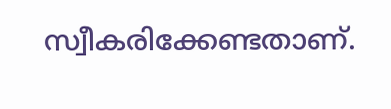സ്വീകരിക്കേണ്ടതാണ്.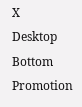X
Desktop Bottom Promotion